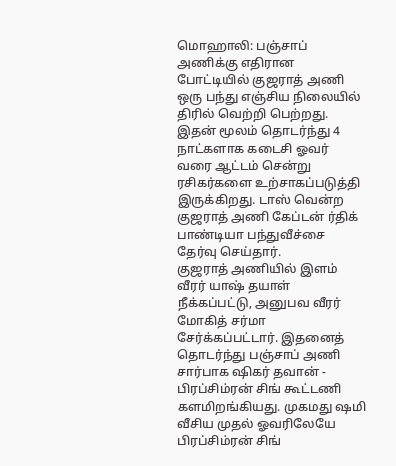மொஹாலி: பஞ்சாப் அணிக்கு எதிரான போட்டியில் குஜராத் அணி ஒரு பந்து எஞ்சிய நிலையில் திரில் வெற்றி பெற்றது. இதன் மூலம் தொடர்ந்து 4 நாட்களாக கடைசி ஓவர் வரை ஆட்டம் சென்று ரசிகர்களை உற்சாகப்படுத்தி இருக்கிறது. டாஸ் வென்ற குஜராத் அணி கேப்டன் ர்திக் பாண்டியா பந்துவீச்சை தேர்வு செய்தார்.
குஜராத் அணியில் இளம் வீரர் யாஷ் தயாள் நீக்கப்பட்டு, அனுபவ வீரர் மோகித் சர்மா சேர்க்கப்பட்டார். இதனைத் தொடர்ந்து பஞ்சாப் அணி சார்பாக ஷிகர் தவான் - பிரப்சிம்ரன் சிங் கூட்டணி களமிறங்கியது. முகமது ஷமி வீசிய முதல் ஓவரிலேயே பிரப்சிம்ரன் சிங்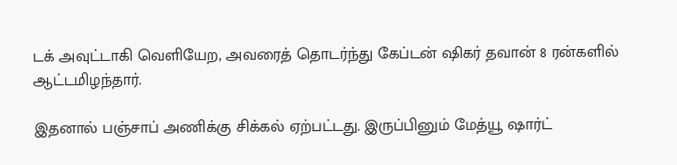டக் அவுட்டாகி வெளியேற, அவரைத் தொடர்ந்து கேப்டன் ஷிகர் தவான் 8 ரன்களில் ஆட்டமிழந்தார்.

இதனால் பஞ்சாப் அணிக்கு சிக்கல் ஏற்பட்டது. இருப்பினும் மேத்யூ ஷார்ட்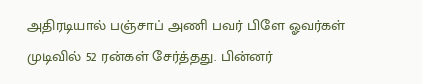அதிரடியால் பஞ்சாப் அணி பவர் பிளே ஓவர்கள் முடிவில் 52 ரன்கள் சேர்த்தது. பின்னர்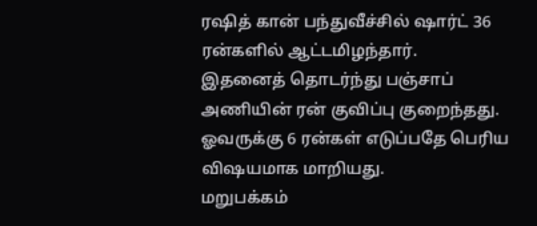ரஷித் கான் பந்துவீச்சில் ஷார்ட் 36 ரன்களில் ஆட்டமிழந்தார்.
இதனைத் தொடர்ந்து பஞ்சாப் அணியின் ரன் குவிப்பு குறைந்தது. ஓவருக்கு 6 ரன்கள் எடுப்பதே பெரிய விஷயமாக மாறியது.
மறுபக்கம்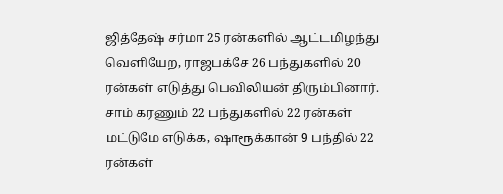ஜித்தேஷ் சர்மா 25 ரன்களில் ஆட்டமிழந்து வெளியேற, ராஜபக்சே 26 பந்துகளில் 20 ரன்கள் எடுத்து பெவிலியன் திரும்பினார்.
சாம் கரணும் 22 பந்துகளில் 22 ரன்கள் மட்டுமே எடுக்க, ஷாரூக்கான் 9 பந்தில் 22 ரன்கள்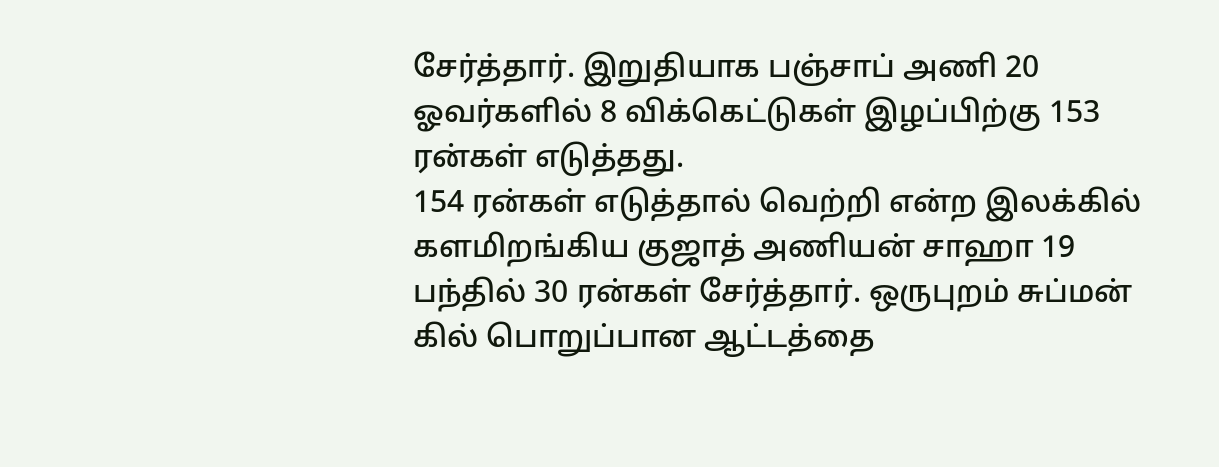சேர்த்தார். இறுதியாக பஞ்சாப் அணி 20 ஓவர்களில் 8 விக்கெட்டுகள் இழப்பிற்கு 153 ரன்கள் எடுத்தது.
154 ரன்கள் எடுத்தால் வெற்றி என்ற இலக்கில் களமிறங்கிய குஜாத் அணியன் சாஹா 19 பந்தில் 30 ரன்கள் சேர்த்தார். ஒருபுறம் சுப்மன் கில் பொறுப்பான ஆட்டத்தை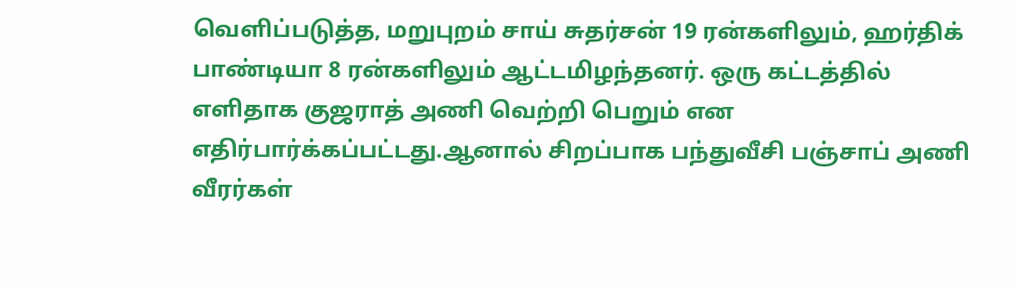வெளிப்படுத்த, மறுபுறம் சாய் சுதர்சன் 19 ரன்களிலும், ஹர்திக் பாண்டியா 8 ரன்களிலும் ஆட்டமிழந்தனர். ஒரு கட்டத்தில் எளிதாக குஜராத் அணி வெற்றி பெறும் என எதிர்பார்க்கப்பட்டது.ஆனால் சிறப்பாக பந்துவீசி பஞ்சாப் அணி வீரர்கள்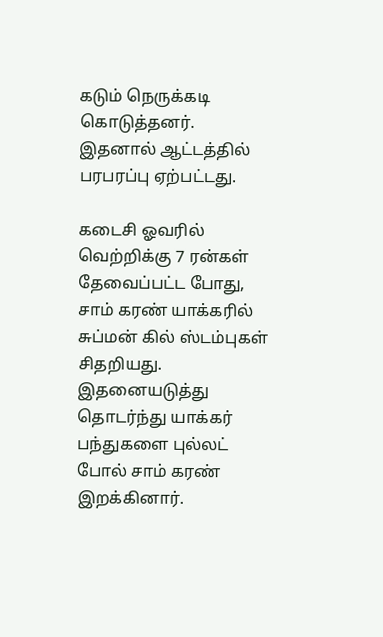கடும் நெருக்கடி கொடுத்தனர். இதனால் ஆட்டத்தில் பரபரப்பு ஏற்பட்டது.

கடைசி ஓவரில் வெற்றிக்கு 7 ரன்கள் தேவைப்பட்ட போது, சாம் கரண் யாக்கரில் சுப்மன் கில் ஸ்டம்புகள் சிதறியது. இதனையடுத்து தொடர்ந்து யாக்கர் பந்துகளை புல்லட் போல் சாம் கரண் இறக்கினார்.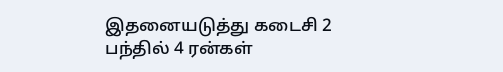இதனையடுத்து கடைசி 2 பந்தில் 4 ரன்கள்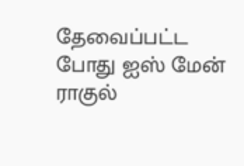தேவைப்பட்ட போது ஐஸ் மேன் ராகுல்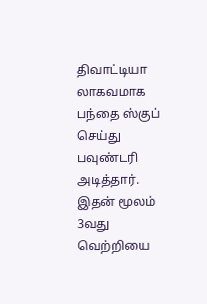திவாட்டியா லாகவமாக பந்தை ஸ்குப் செய்து பவுண்டரி அடித்தார். இதன் மூலம் 3வது வெற்றியை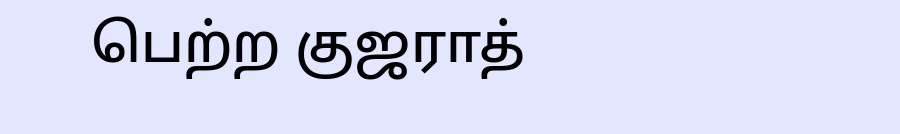பெற்ற குஜராத்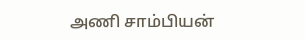அணி சாம்பியன்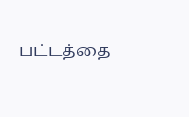பட்டத்தை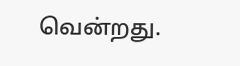வென்றது.